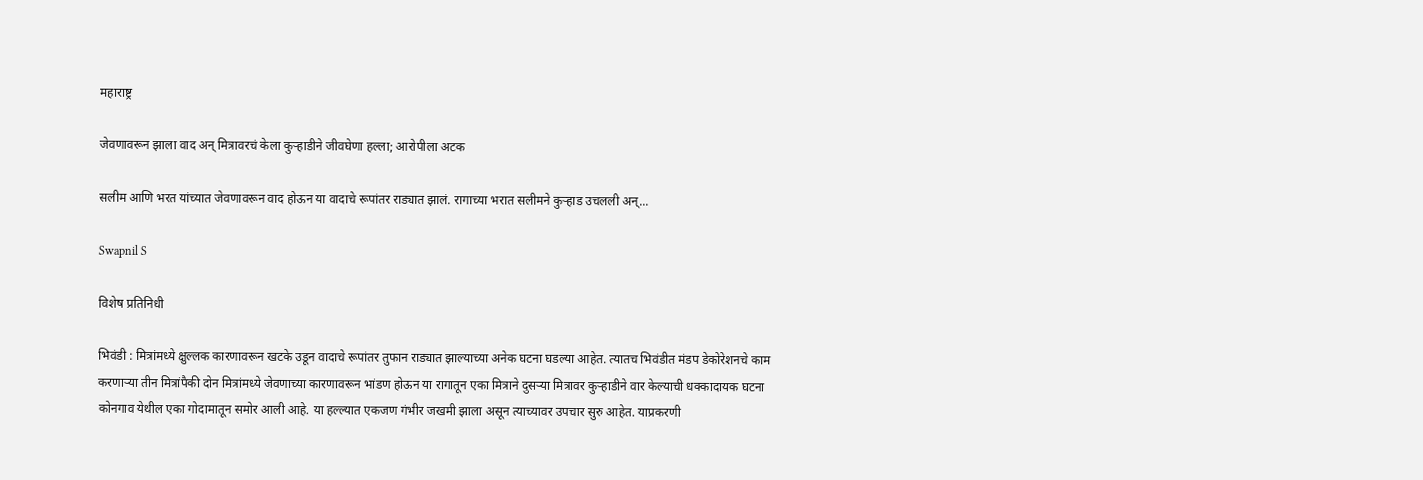महाराष्ट्र

जेवणावरून झाला वाद अन् मित्रावरचं केला कुऱ्हाडीने जीवघेणा हल्ला; आरोपीला अटक

सलीम आणि भरत यांच्यात जेवणावरून वाद होऊन या वादाचे रूपांतर राड्यात झालं. रागाच्या भरात सलीमने कुऱ्हाड उचलली अन्...

Swapnil S

विशेष प्रतिनिधी

भिवंडी : मित्रांमध्ये क्षुल्लक कारणावरून खटके उडून वादाचे रूपांतर तुफान राड्यात झाल्याच्या अनेक घटना घडल्या आहेत. त्यातच भिवंडीत मंडप डेकोरेशनचे काम करणाऱ्या तीन मित्रांपैकी दोन मित्रांमध्ये जेवणाच्या कारणावरून भांडण होऊन या रागातून एका मित्राने दुसऱ्या मित्रावर कुऱ्हाडीने वार केल्याची धक्कादायक घटना कोनगाव येथील एका गोदामातून समोर आली आहे. या हल्ल्यात एकजण गंभीर जखमी झाला असून त्याच्यावर उपचार सुरु आहेत. याप्रकरणी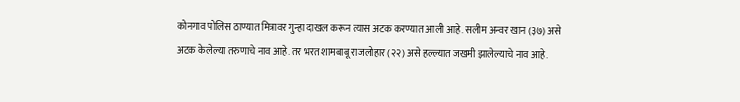कोनगाव पोलिस ठाण्यात मित्रावर गुन्हा दाखल करून त्यास अटक करण्यात आली आहे. सलीम अन्वर खान (३७) असे अटक केलेल्या तरुणाचे नाव आहे. तर भरत शामबाबू राजलोहार (२२) असे हल्ल्यात जखमी झालेल्याचे नाव आहे.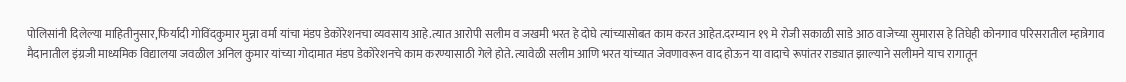पोलिसांनी दिलेल्या माहितीनुसार,फिर्यादी गोविंदकुमार मुन्ना वर्मा यांचा मंडप डेकोरेशनचा व्यवसाय आहे.त्यात आरोपी सलीम व जखमी भरत हे दोघे त्यांच्यासोबत काम करत आहेत.दरम्यान १९ मे रोजी सकाळी साडे आठ वाजेच्या सुमारास हे तिघेही कोनगाव परिसरातील म्हात्रेगाव मैदानातील इंग्रजी माध्यमिक विद्यालया जवळील अनिल कुमार यांच्या गोदामात मंडप डेकोरेशनचे काम करण्यासाठी गेले होते. त्यावेळी सलीम आणि भरत यांच्यात जेवणावरून वाद होऊन या वादाचे रूपांतर राड्यात झाल्याने सलीमने याच रागातून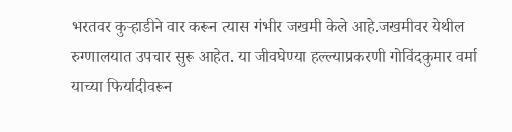भरतवर कुऱ्हाडीने वार करून त्यास गंभीर जखमी केले आहे.जखमीवर येथील रुग्णालयात उपचार सुरू आहेत. या जीवघेण्या हल्ल्याप्रकरणी गोविंदकुमार वर्मा याच्या फिर्यादीवरून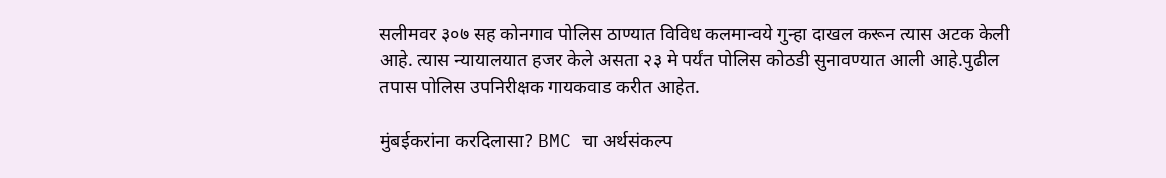सलीमवर ३०७ सह कोनगाव पोलिस ठाण्यात विविध कलमान्वये गुन्हा दाखल करून त्यास अटक केली आहे. त्यास न्यायालयात हजर केले असता २३ मे पर्यंत पोलिस कोठडी सुनावण्यात आली आहे.पुढील तपास पोलिस उपनिरीक्षक गायकवाड करीत आहेत.

मुंबईकरांना करदिलासा? BMC चा अर्थसंकल्प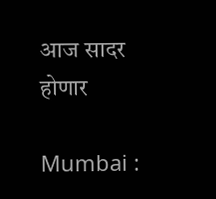आज सादर होणार

Mumbai :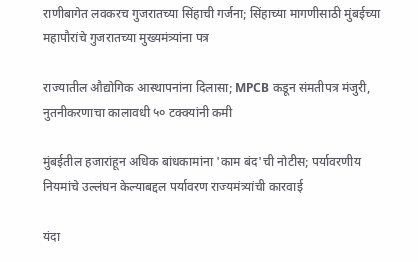राणीबागेत लवकरच गुजरातच्या सिंहाची गर्जना; सिंहाच्या मागणीसाठी मुंबईच्या महापौरांचे गुजरातच्या मुख्यमंत्र्यांना पत्र

राज्यातील औद्योगिक आस्थापनांना दिलासा; MPCB कडून संमतीपत्र मंजुरी, नुतनीकरणाचा कालावधी ५० टक्क्यांनी कमी

मुंबईतील हजारांहून अधिक बांधकामांना 'काम बंद'ची नोटीस; पर्यावरणीय नियमांचे उल्लंघन केल्याबद्दल पर्यावरण राज्यमंत्र्यांची कारवाई

यंदा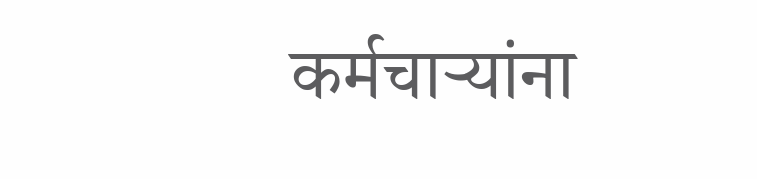कर्मचाऱ्यांना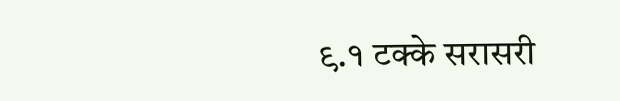९.१ टक्के सरासरी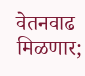वेतनवाढ मिळणार;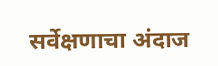सर्वेक्षणाचा अंदाज